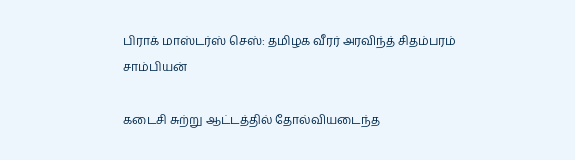பிராக் மாஸ்டர்ஸ் செஸ்: தமிழக வீரர் அரவிந்த் சிதம்பரம் சாம்பியன்

கடைசி சுற்று ஆட்டத்தில் தோல்வியடைந்த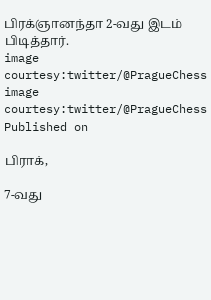பிரக்ஞானந்தா 2-வது இடம் பிடித்தார்.
image courtesy:twitter/@PragueChess
image courtesy:twitter/@PragueChess
Published on

பிராக்,

7-வது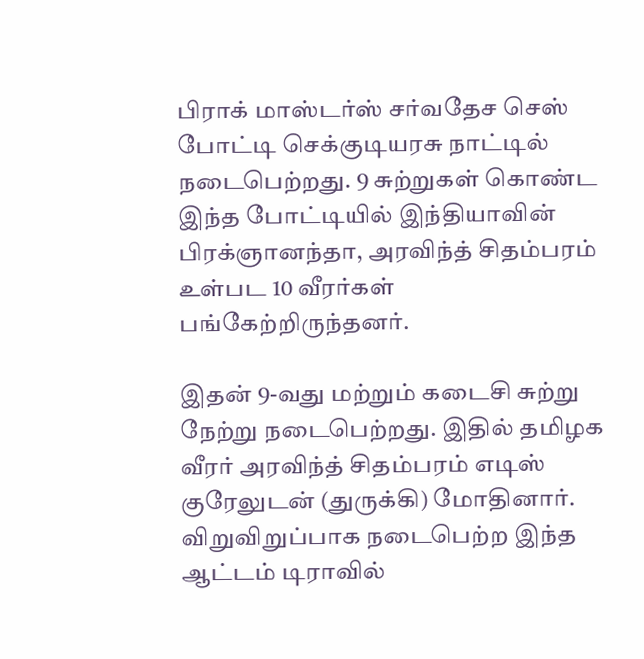பிராக் மாஸ்டர்ஸ் சர்வதேச செஸ் போட்டி செக்குடியரசு நாட்டில் நடைபெற்றது. 9 சுற்றுகள் கொண்ட இந்த போட்டியில் இந்தியாவின் பிரக்ஞானந்தா, அரவிந்த் சிதம்பரம் உள்பட 10 வீரர்கள் பங்கேற்றிருந்தனர்.

இதன் 9-வது மற்றும் கடைசி சுற்று நேற்று நடைபெற்றது. இதில் தமிழக வீரர் அரவிந்த் சிதம்பரம் எடிஸ் குரேலுடன் (துருக்கி) மோதினார். விறுவிறுப்பாக நடைபெற்ற இந்த ஆட்டம் டிராவில்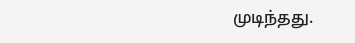முடிந்தது.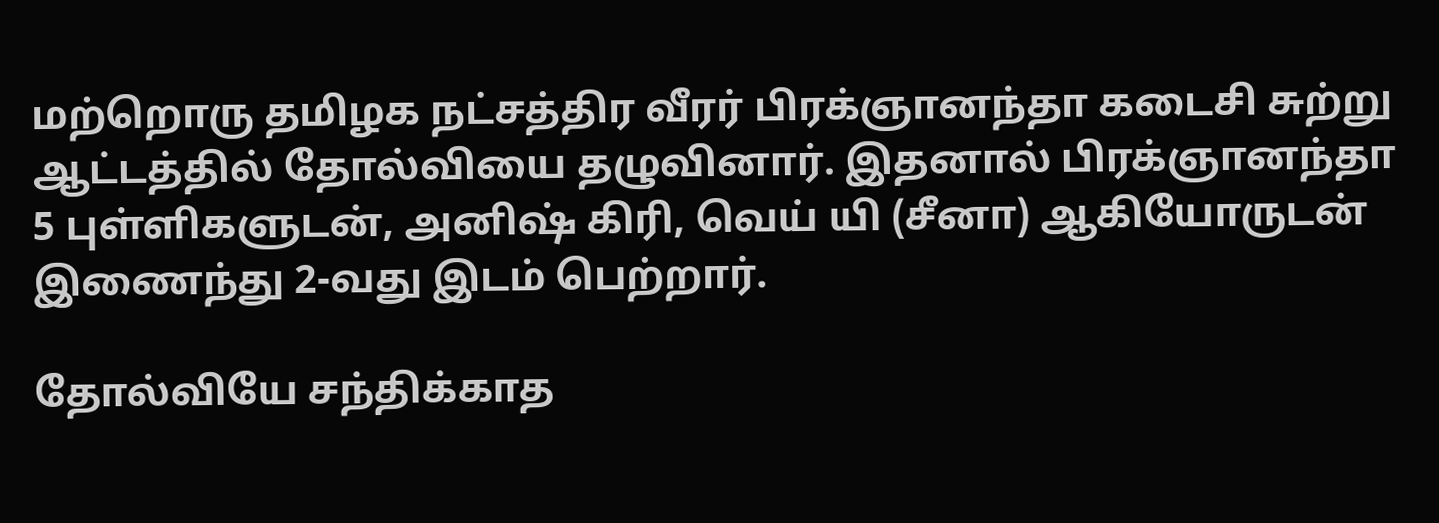மற்றொரு தமிழக நட்சத்திர வீரர் பிரக்ஞானந்தா கடைசி சுற்று ஆட்டத்தில் தோல்வியை தழுவினார். இதனால் பிரக்ஞானந்தா 5 புள்ளிகளுடன், அனிஷ் கிரி, வெய் யி (சீனா) ஆகியோருடன் இணைந்து 2-வது இடம் பெற்றார்.

தோல்வியே சந்திக்காத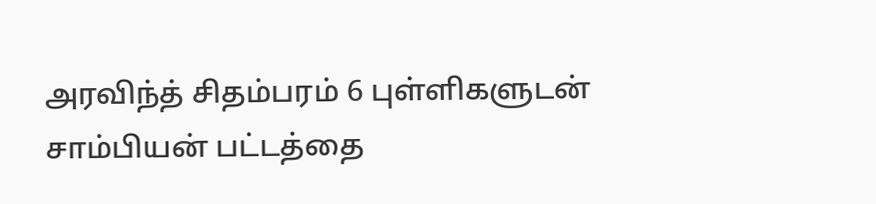அரவிந்த் சிதம்பரம் 6 புள்ளிகளுடன் சாம்பியன் பட்டத்தை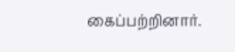கைப்பற்றினார்.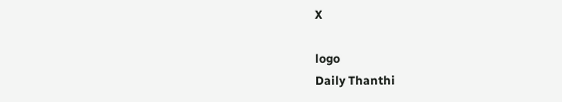X

logo
Daily Thanthi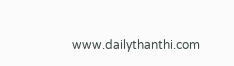www.dailythanthi.com